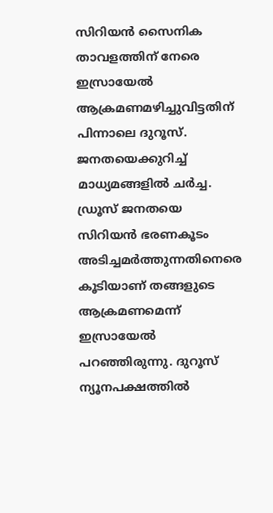സിറിയൻ സൈനിക താവളത്തിന് നേരെ ഇസ്രായേൽ ആക്രമണമഴിച്ചുവിട്ടതിന് പിന്നാലെ ദുറൂസ്. ജനതയെക്കുറിച്ച് മാധ്യമങ്ങളിൽ ചർച്ച. ഡ്രൂസ് ജനതയെ സിറിയൻ ഭരണകൂടം അടിച്ചമർത്തുന്നതിനെരെ കൂടിയാണ് തങ്ങളുടെ ആക്രമണമെന്ന് ഇസ്രായേൽ പറഞ്ഞിരുന്നു. ദുറൂസ് ന്യൂനപക്ഷത്തിൽ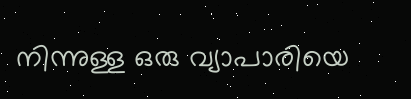നിന്നുള്ള ഒരു വ്യാപാരിയെ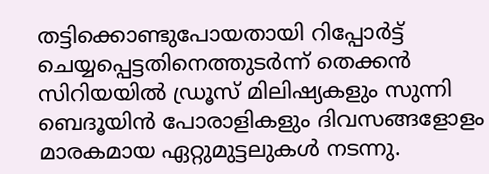തട്ടിക്കൊണ്ടുപോയതായി റിപ്പോർട്ട് ചെയ്യപ്പെട്ടതിനെത്തുടർന്ന് തെക്കൻ സിറിയയിൽ ഡ്രൂസ് മിലിഷ്യകളും സുന്നി ബെദൂയിൻ പോരാളികളും ദിവസങ്ങളോളം മാരകമായ ഏറ്റുമുട്ടലുകൾ നടന്നു.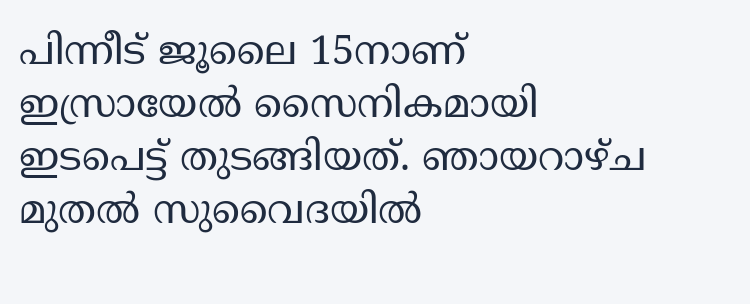പിന്നീട് ജൂലൈ 15നാണ് ഇസ്രായേൽ സൈനികമായി ഇടപെട്ട് തുടങ്ങിയത്. ഞായറാഴ്ച മുതൽ സുവൈദയിൽ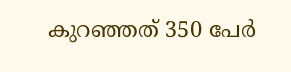കുറഞ്ഞത് 350 പേർ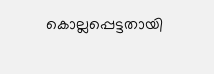കൊല്ലപ്പെട്ടതായി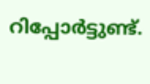റിപ്പോർട്ടുണ്ട്.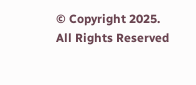© Copyright 2025. All Rights Reserved